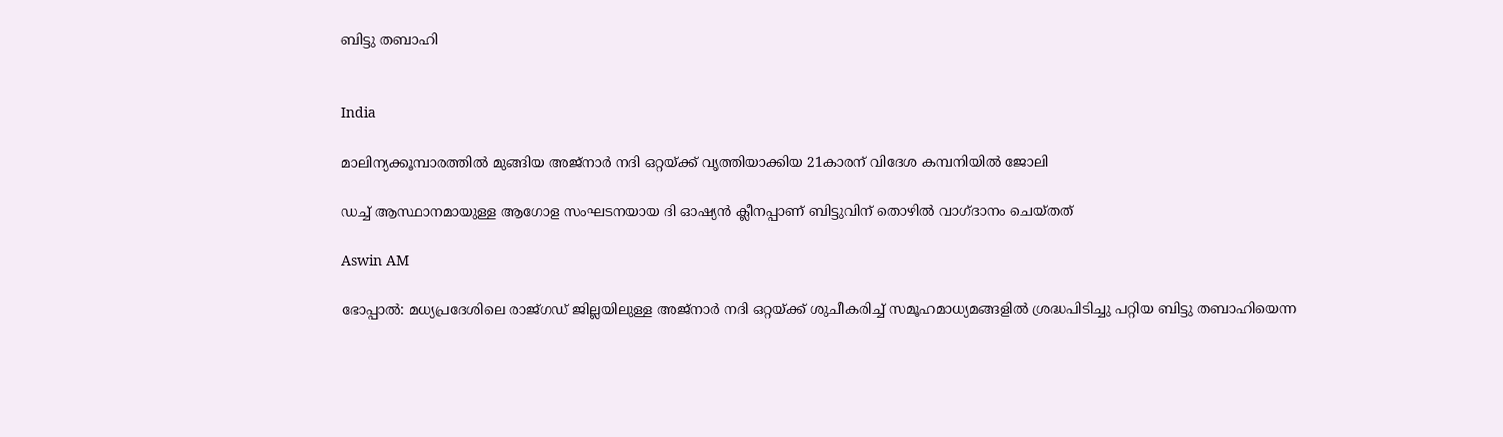ബിട്ടു തബാഹി


India

മാലിന‍്യക്കൂമ്പാരത്തിൽ മുങ്ങിയ അജ്നാർ നദി ഒറ്റയ്ക്ക് വൃത്തിയാക്കിയ 21കാരന് വിദേശ കമ്പനിയിൽ ജോലി

ഡച്ച് ആസ്ഥാനമായുള്ള ആഗോള സംഘടനയായ ദി ഓഷ‍്യൻ ക്ലീനപ്പാണ് ബിട്ടുവിന് തൊഴിൽ വാഗ്ദാനം ചെയ്തത്

Aswin AM

ഭോപ്പാൽ: മധ‍്യപ്രദേശിലെ രാജ്ഗഡ് ജില്ലയിലുള്ള അജ്നാർ നദി ഒറ്റയ്ക്ക് ശുചീകരിച്ച് സമൂഹമാധ‍്യമങ്ങളിൽ ശ്രദ്ധപിടിച്ചു പറ്റിയ ബിട്ടു തബാഹിയെന്ന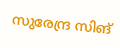സുരേന്ദ്ര സിങ്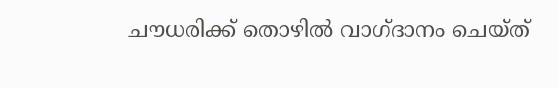ചൗധരിക്ക് തൊഴിൽ വാഗ്ദാനം ചെയ്ത്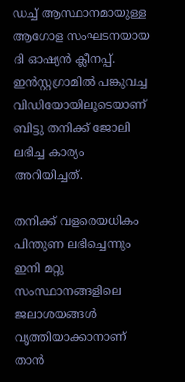ഡച്ച് ആസ്ഥാനമായുള്ള ആഗോള സംഘടനയായ ദി ഓഷ‍്യൻ ക്ലീനപ്പ്. ഇൻസ്റ്റഗ്രാമിൽ പങ്കുവച്ച വിഡിയോയിലൂടെയാണ് ബിട്ടു തനിക്ക് ജോലി ലഭിച്ച കാര‍്യം അറിയിച്ചത്.

തനിക്ക് വളരെയധികം പിന്തുണ ലഭിച്ചെന്നും ഇനി മറ്റു സംസ്ഥാനങ്ങളിലെ ജലാശയങ്ങൾ വൃത്തിയാക്കാനാണ് താൻ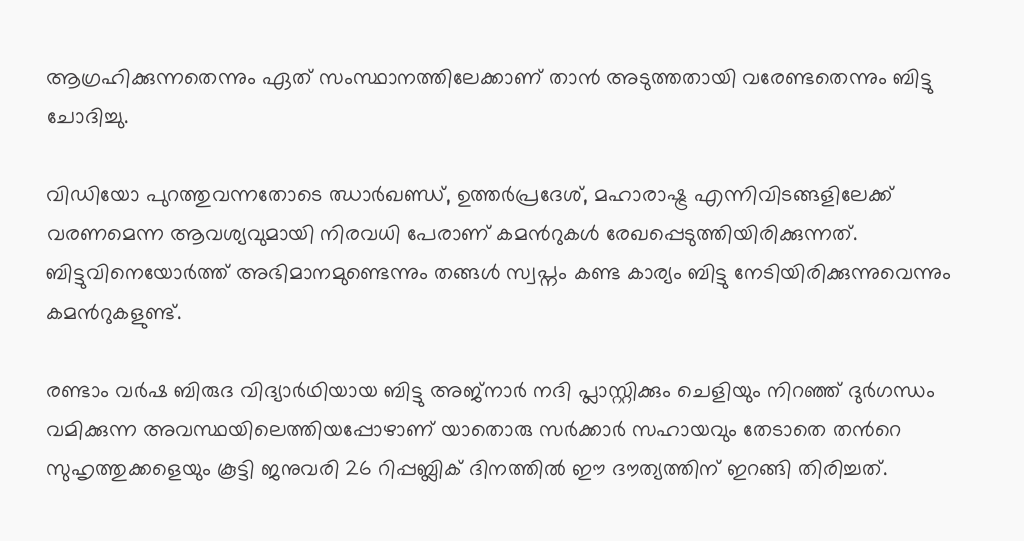ആഗ്രഹിക്കുന്നതെന്നും ഏത് സംസ്ഥാനത്തിലേക്കാണ് താൻ അടുത്തതായി വരേണ്ടതെന്നും ബിട്ടു ചോദിച്ചു.

വിഡിയോ പുറത്തുവന്നതോടെ ഝാർഖണ്ഡ്, ഉത്തർപ്രദേശ്, മഹാരാഷ്ട്ര എന്നിവിടങ്ങളിലേക്ക് വരണമെന്ന ആവശ‍്യവുമായി നിരവധി പേരാണ് കമന്‍റുകൾ രേഖപ്പെടുത്തിയിരിക്കുന്നത്. ബിട്ടുവിനെയോർത്ത് അഭിമാനമുണ്ടെന്നും തങ്ങൾ സ്വപ്നം കണ്ട കാര‍്യം ബിട്ടു നേടിയിരിക്കുന്നുവെന്നും കമന്‍റുകളുണ്ട്.

രണ്ടാം വർഷ ബിരുദ വിദ‍്യാർഥിയായ ബിട്ടു അജ്നാർ നദി പ്ലാസ്റ്റിക്കും ചെളിയും നിറഞ്ഞ് ദുർഗന്ധം വമിക്കുന്ന അവസ്ഥയിലെത്തിയപ്പോഴാണ് യാതൊരു സർക്കാർ സഹായവും തേടാതെ തന്‍റെ സുഹൃത്തുക്കളെയും കൂട്ടി ജനുവരി 26 റിപ്പബ്ലിക് ദിനത്തിൽ ഈ ദൗത‍്യത്തിന് ഇറങ്ങി തിരിച്ചത്.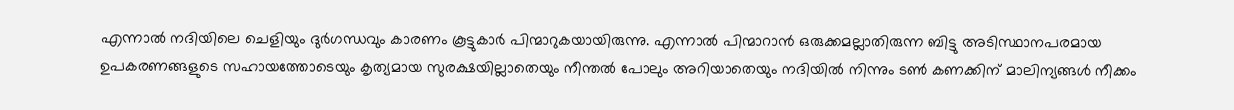എന്നാൽ നദിയിലെ ചെളിയും ദുർഗന്ധവും കാരണം കൂട്ടുകാർ പിന്മാറുകയായിരുന്നു. എന്നാൽ പിന്മാറാൻ ഒരുക്കമല്ലാതിരുന്ന ബിട്ടു അടിസ്ഥാനപരമായ ഉപകരണങ്ങളുടെ സഹായത്തോടെയും കൃത‍്യമായ സുരക്ഷയില്ലാതെയും നീന്തൽ പോലും അറിയാതെയും നദിയിൽ നിന്നും ടൺ കണക്കിന് മാലിന‍്യങ്ങൾ നീക്കം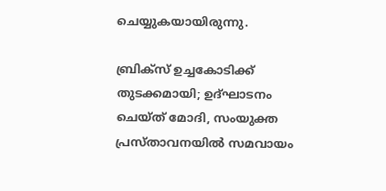ചെയ്യുകയായിരുന്നു.

ബ്രിക്സ് ഉച്ചകോടിക്ക് തുടക്കമായി; ഉദ്ഘാടനം ചെയ്ത് മോദി, സംയുക്ത പ്രസ്താവനയിൽ സമവായം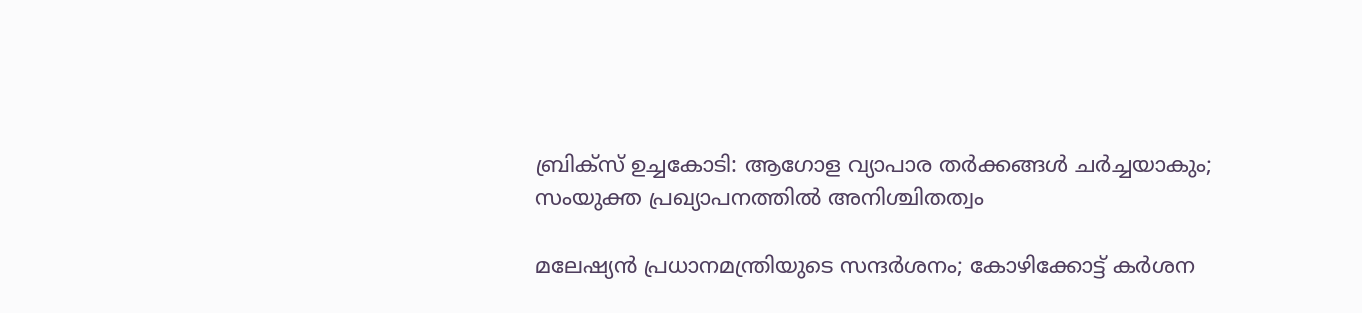ബ്രിക്സ് ഉച്ചകോടി: ആഗോള വ്യാപാര തർക്കങ്ങൾ ചർച്ചയാകും; സംയുക്ത പ്രഖ്യാപനത്തിൽ അനിശ്ചിതത്വം

മലേഷ്യൻ പ്രധാനമന്ത്രിയുടെ സന്ദർശനം; കോഴിക്കോട്ട് കർശന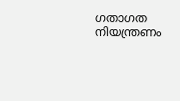ഗതാഗത നിയന്ത്രണം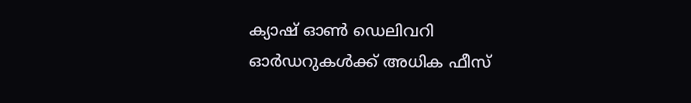ക്യാഷ് ഓൺ ഡെലിവറി ഓർഡറുകൾക്ക് അധിക ഫീസ്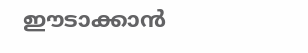ഈടാക്കാൻ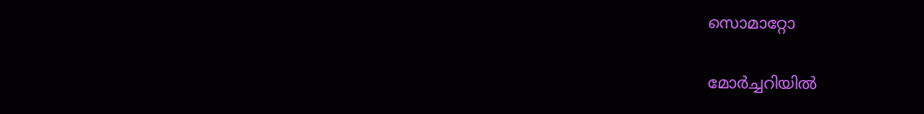സൊമാറ്റോ

മോർച്ചറിയിൽ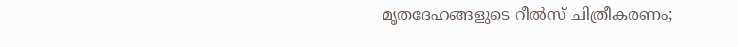മൃതദേഹങ്ങളുടെ റീൽസ് ചിത്രീകരണം;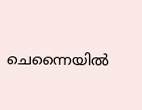ചെന്നൈയിൽ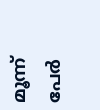മൂന്ന് പേർ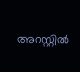അറസ്റ്റിൽ